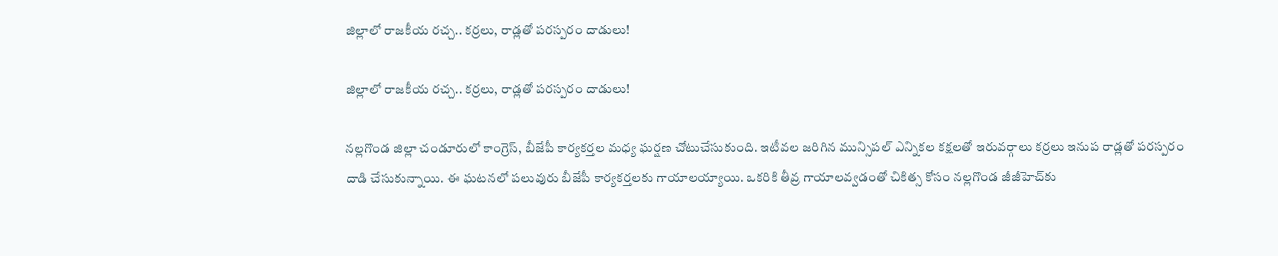జిల్లాలో రాజకీయ రచ్చ.. కర్రలు, రాడ్లతో పరస్పరం దాడులు!

జిల్లాలో రాజకీయ రచ్చ.. కర్రలు, రాడ్లతో పరస్పరం దాడులు!

నల్లగొండ జిల్లా చండూరులో కాంగ్రెస్, బీజేపీ కార్యకర్తల మధ్య ఘర్షణ చోటుచేసుకుంది. ఇటీవల జరిగిన మున్సిపల్ ఎన్నికల కక్షలతో ఇరువర్గాలు కర్రలు ఇనుప రాడ్లతో పరస్పరం దాడి చేసుకున్నాయి. ఈ ఘటనలో పలువురు బీజేపీ కార్యకర్తలకు గాయాలయ్యాయి. ఒకరికి తీవ్ర గాయాలవ్వడంతో చికిత్స కోసం నల్లగొండ జీజీహెచ్‌కు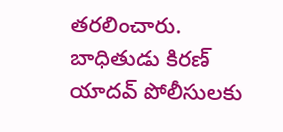తరలించారు. బాధితుడు కిరణ్ యాదవ్ పోలీసులకు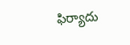ఫిర్యాదు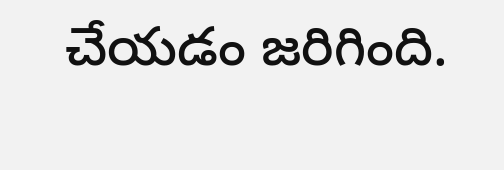చేయడం జరిగింది.